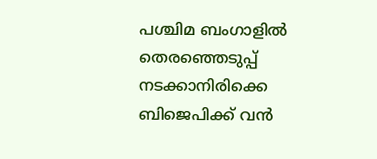പശ്ചിമ ബംഗാളിൽ തെരഞ്ഞെടുപ്പ് നടക്കാനിരിക്കെ ബിജെപിക്ക് വൻ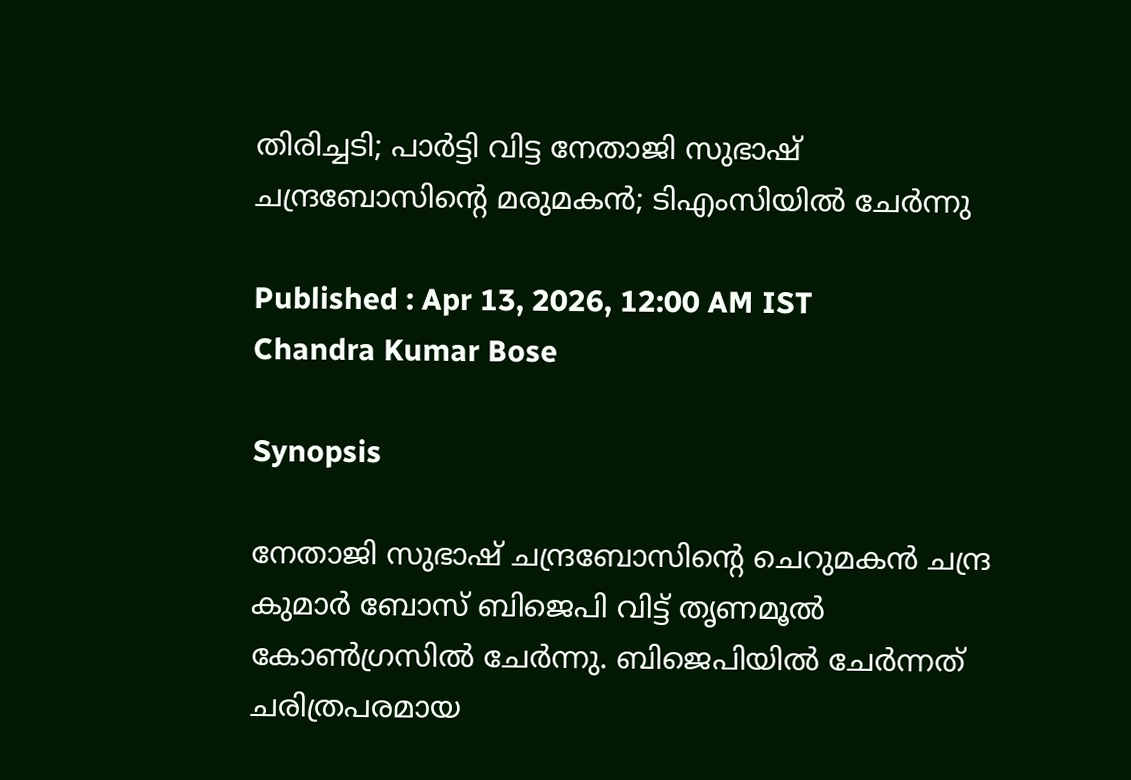തിരിച്ചടി; പാർട്ടി വിട്ട നേതാജി സുഭാഷ് ചന്ദ്രബോസിൻ്റെ മരുമകൻ; ടിഎംസിയിൽ ചേർന്നു

Published : Apr 13, 2026, 12:00 AM IST
Chandra Kumar Bose

Synopsis

നേതാജി സുഭാഷ് ചന്ദ്രബോസിന്റെ ചെറുമകൻ ചന്ദ്ര കുമാർ ബോസ് ബിജെപി വിട്ട് തൃണമൂൽ കോൺഗ്രസിൽ ചേർന്നു. ബിജെപിയിൽ ചേർന്നത് ചരിത്രപരമായ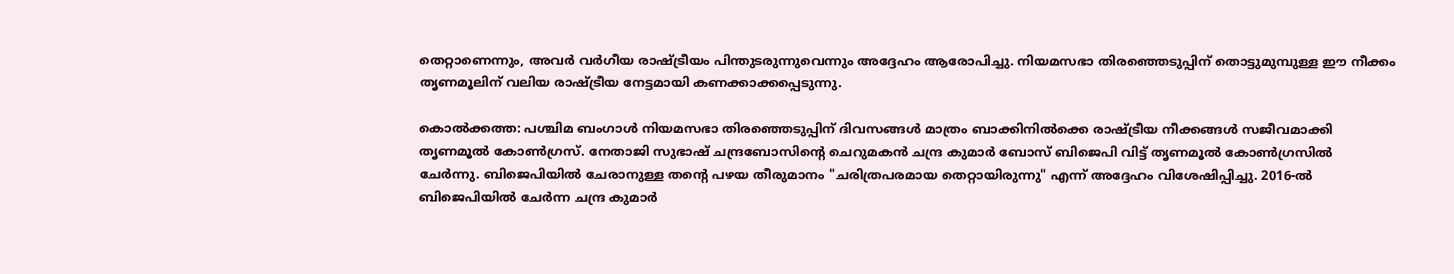തെറ്റാണെന്നും, അവർ വർഗീയ രാഷ്ട്രീയം പിന്തുടരുന്നുവെന്നും അദ്ദേഹം ആരോപിച്ചു. നിയമസഭാ തിരഞ്ഞെടുപ്പിന് തൊട്ടുമുമ്പുള്ള ഈ നീക്കം തൃണമൂലിന് വലിയ രാഷ്ട്രീയ നേട്ടമായി കണക്കാക്കപ്പെടുന്നു.

കൊൽക്കത്ത: പശ്ചിമ ബംഗാൾ നിയമസഭാ തിരഞ്ഞെടുപ്പിന് ദിവസങ്ങൾ മാത്രം ബാക്കിനിൽക്കെ രാഷ്ട്രീയ നീക്കങ്ങൾ സജീവമാക്കി തൃണമൂൽ കോൺഗ്രസ്. നേതാജി സുഭാഷ് ചന്ദ്രബോസിന്റെ ചെറുമകൻ ചന്ദ്ര കുമാർ ബോസ് ബിജെപി വിട്ട് തൃണമൂൽ കോൺഗ്രസിൽ ചേർന്നു. ബിജെപിയിൽ ചേരാനുള്ള തന്റെ പഴയ തീരുമാനം "ചരിത്രപരമായ തെറ്റായിരുന്നു" എന്ന് അദ്ദേഹം വിശേഷിപ്പിച്ചു. 2016-ൽ ബിജെപിയിൽ ചേർന്ന ചന്ദ്ര കുമാർ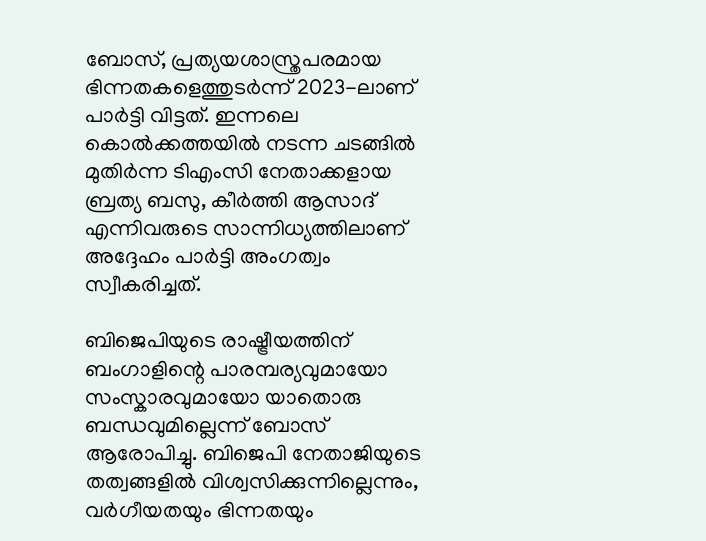ബോസ്, പ്രത്യയശാസ്ത്രപരമായ ഭിന്നതകളെത്തുടർന്ന് 2023-ലാണ് പാർട്ടി വിട്ടത്. ഇന്നലെ കൊൽക്കത്തയിൽ നടന്ന ചടങ്ങിൽ മുതിർന്ന ടിഎംസി നേതാക്കളായ ബ്രത്യ ബസു, കീർത്തി ആസാദ് എന്നിവരുടെ സാന്നിധ്യത്തിലാണ് അദ്ദേഹം പാർട്ടി അംഗത്വം സ്വീകരിച്ചത്.

ബിജെപിയുടെ രാഷ്ട്രീയത്തിന് ബംഗാളിന്റെ പാരമ്പര്യവുമായോ സംസ്കാരവുമായോ യാതൊരു ബന്ധവുമില്ലെന്ന് ബോസ് ആരോപിച്ചു. ബിജെപി നേതാജിയുടെ തത്വങ്ങളിൽ വിശ്വസിക്കുന്നില്ലെന്നും, വർഗീയതയും ഭിന്നതയും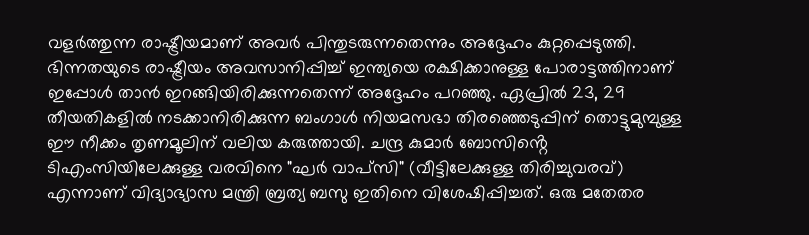വളർത്തുന്ന രാഷ്ട്രീയമാണ് അവർ പിന്തുടരുന്നതെന്നും അദ്ദേഹം കുറ്റപ്പെടുത്തി. ഭിന്നതയുടെ രാഷ്ട്രീയം അവസാനിപ്പിച്ച് ഇന്ത്യയെ രക്ഷിക്കാനുള്ള പോരാട്ടത്തിനാണ് ഇപ്പോൾ താൻ ഇറങ്ങിയിരിക്കുന്നതെന്ന് അദ്ദേഹം പറഞ്ഞു. ഏപ്രിൽ 23, 29 തീയതികളിൽ നടക്കാനിരിക്കുന്ന ബംഗാൾ നിയമസഭാ തിരഞ്ഞെടുപ്പിന് തൊട്ടുമുമ്പുള്ള ഈ നീക്കം തൃണമൂലിന് വലിയ കരുത്തായി. ചന്ദ്ര കുമാർ ബോസിൻ്റെ ടിഎംസിയിലേക്കുള്ള വരവിനെ "ഘർ വാപ്‌സി" (വീട്ടിലേക്കുള്ള തിരിച്ചുവരവ്) എന്നാണ് വിദ്യാഭ്യാസ മന്ത്രി ബ്രത്യ ബസു ഇതിനെ വിശേഷിപ്പിച്ചത്. ഒരു മതേതര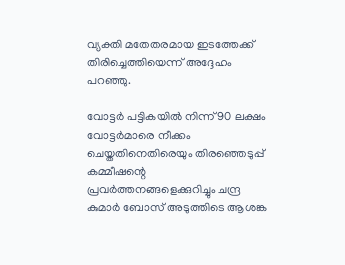വ്യക്തി മതേതരമായ ഇടത്തേക്ക് തിരിച്ചെത്തിയെന്ന് അദ്ദേഹം പറഞ്ഞു.

വോട്ടർ പട്ടികയിൽ നിന്ന് 90 ലക്ഷം വോട്ടർമാരെ നീക്കം ചെയ്തതിനെതിരെയും തിരഞ്ഞെടുപ്പ് കമ്മീഷന്റെ പ്രവർത്തനങ്ങളെക്കുറിച്ചും ചന്ദ്ര കുമാർ ബോസ് അടുത്തിടെ ആശങ്ക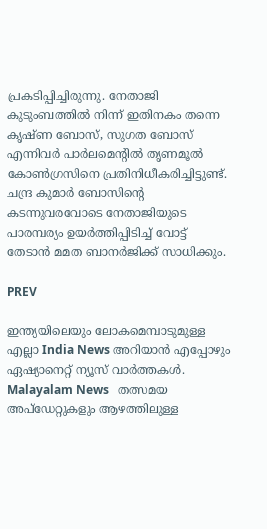പ്രകടിപ്പിച്ചിരുന്നു. നേതാജി കുടുംബത്തിൽ നിന്ന് ഇതിനകം തന്നെ കൃഷ്ണ ബോസ്, സുഗത ബോസ് എന്നിവർ പാർലമെന്റിൽ തൃണമൂൽ കോൺഗ്രസിനെ പ്രതിനിധീകരിച്ചിട്ടുണ്ട്. ചന്ദ്ര കുമാർ ബോസിന്റെ കടന്നുവരവോടെ നേതാജിയുടെ പാരമ്പര്യം ഉയർത്തിപ്പിടിച്ച് വോട്ട് തേടാൻ മമത ബാനർജിക്ക് സാധിക്കും.

PREV

ഇന്ത്യയിലെയും ലോകമെമ്പാടുമുള്ള എല്ലാ India News അറിയാൻ എപ്പോഴും ഏഷ്യാനെറ്റ് ന്യൂസ് വാർത്തകൾ. Malayalam News   തത്സമയ അപ്‌ഡേറ്റുകളും ആഴത്തിലുള്ള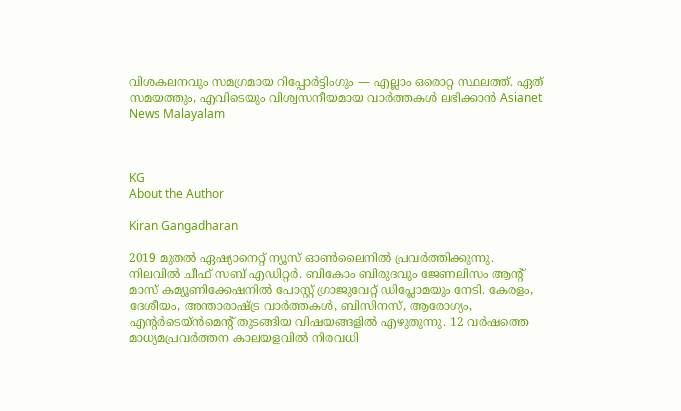വിശകലനവും സമഗ്രമായ റിപ്പോർട്ടിംഗും — എല്ലാം ഒരൊറ്റ സ്ഥലത്ത്. ഏത് സമയത്തും, എവിടെയും വിശ്വസനീയമായ വാർത്തകൾ ലഭിക്കാൻ Asianet News Malayalam



KG
About the Author

Kiran Gangadharan

2019 മുതല്‍ ഏഷ്യാനെറ്റ് ന്യൂസ് ഓണ്‍ലൈനില്‍ പ്രവര്‍ത്തിക്കുന്നു. നിലവില്‍ ചീഫ് സബ് എഡിറ്റർ. ബികോം ബിരുദവും ജേണലിസം ആൻ്റ് മാസ് കമ്യൂണിക്കേഷനിൽ പോസ്റ്റ് ഗ്രാജുവേറ്റ് ഡിപ്ലോമയും നേടി. കേരളം, ദേശീയം, അന്താരാഷ്ട്ര വാര്‍ത്തകള്‍, ബിസിനസ്, ആരോഗ്യം, എന്റർടെയ്ൻമെൻ്റ് തുടങ്ങിയ വിഷയങ്ങളില്‍ എഴുതുന്നു. 12 വര്‍ഷത്തെ മാധ്യമപ്രവര്‍ത്തന കാലയളവില്‍ നിരവധി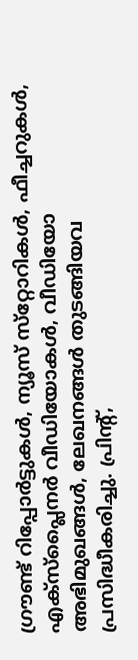ഗ്രൗണ്ട് റിപ്പോര്‍ട്ടുകള്‍, ന്യൂസ് സ്‌റ്റോറികള്‍, ഫീച്ചറുകള്‍, എക്‌സ്‌പ്ലൈന‍ർ വീഡിയോകൾ, വീഡിയോ അഭിമുഖങ്ങള്‍, ലേഖനങ്ങള്‍ തുടങ്ങിയവ പ്രസിദ്ധീകരിച്ചു. പ്രിന്റ്,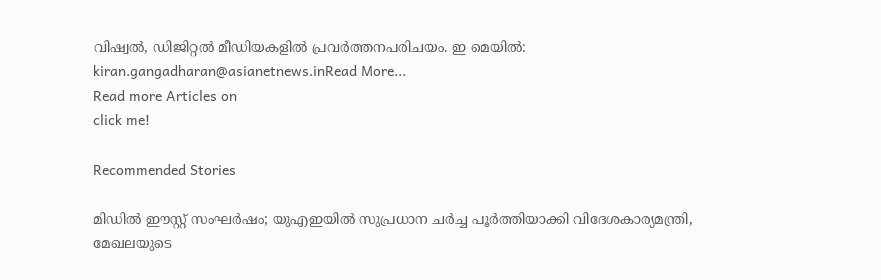വിഷ്വല്‍, ഡിജിറ്റല്‍ മീഡിയകളില്‍ പ്രവര്‍ത്തനപരിചയം. ഇ മെയില്‍: kiran.gangadharan@asianetnews.inRead More...
Read more Articles on
click me!

Recommended Stories

മിഡിൽ ഈസ്റ്റ് സംഘർഷം; യുഎഇയിൽ സുപ്രധാന ചർച്ച പൂർത്തിയാക്കി വിദേശകാര്യമന്ത്രി, മേഖലയുടെ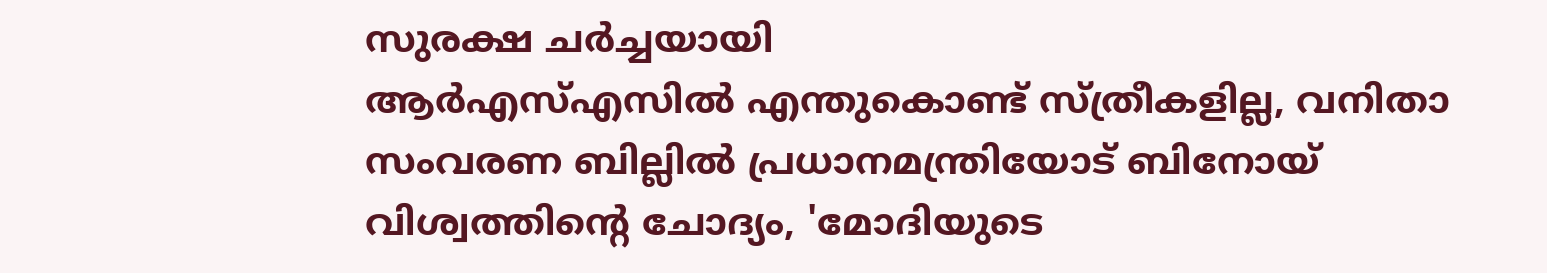സുരക്ഷ ചർച്ചയായി
ആർഎസ്എസിൽ എന്തുകൊണ്ട് സ്ത്രീകളില്ല, വനിതാ സംവരണ ബില്ലിൽ പ്രധാനമന്ത്രിയോട് ബിനോയ് വിശ്വത്തിന്‍റെ ചോദ്യം, 'മോദിയുടെ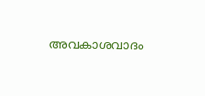അവകാശവാദം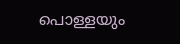പൊള്ളയും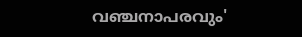വഞ്ചനാപരവും'